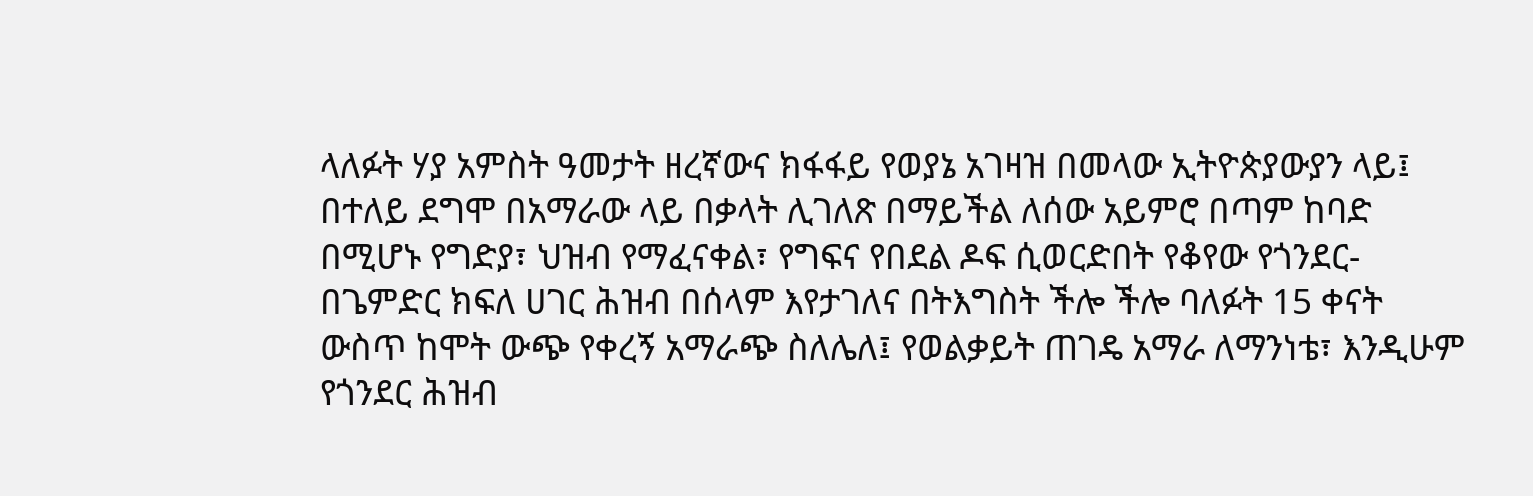ላለፉት ሃያ አምስት ዓመታት ዘረኛውና ክፋፋይ የወያኔ አገዛዝ በመላው ኢትዮጵያውያን ላይ፤ በተለይ ደግሞ በአማራው ላይ በቃላት ሊገለጽ በማይችል ለሰው አይምሮ በጣም ከባድ በሚሆኑ የግድያ፣ ህዝብ የማፈናቀል፣ የግፍና የበደል ዶፍ ሲወርድበት የቆየው የጎንደር- በጌምድር ክፍለ ሀገር ሕዝብ በሰላም እየታገለና በትእግስት ችሎ ችሎ ባለፉት 15 ቀናት ውስጥ ከሞት ውጭ የቀረኝ አማራጭ ስለሌለ፤ የወልቃይት ጠገዴ አማራ ለማንነቴ፣ እንዲሁም የጎንደር ሕዝብ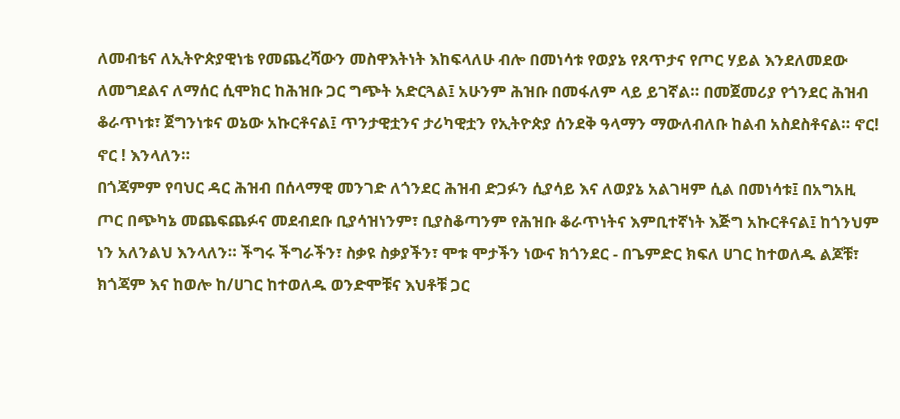ለመብቴና ለኢትዮጵያዊነቴ የመጨረሻውን መስዋእትነት እከፍላለሁ ብሎ በመነሳቱ የወያኔ የጸጥታና የጦር ሃይል እንደለመደው ለመግደልና ለማሰር ሲሞክር ከሕዝቡ ጋር ግጭት አድርጓል፤ አሁንም ሕዝቡ በመፋለም ላይ ይገኛል። በመጀመሪያ የጎንደር ሕዝብ ቆራጥነቱ፣ ጀግንነቱና ወኔው አኩርቶናል፤ ጥንታዊቷንና ታሪካዊቷን የኢትዮጵያ ሰንደቅ ዓላማን ማውለብለቡ ከልብ አስደስቶናል። ኖር! ኖር ! እንላለን።
በጎጃምም የባህር ዳር ሕዝብ በሰላማዊ መንገድ ለጎንደር ሕዝብ ድጋፉን ሲያሳይ እና ለወያኔ አልገዛም ሲል በመነሳቱ፤ በአግአዚ ጦር በጭካኔ መጨፍጨፉና መደብደቡ ቢያሳዝነንም፣ ቢያስቆጣንም የሕዝቡ ቆራጥነትና እምቢተኛነት እጅግ አኩርቶናል፤ ከጎንህም ነን አለንልህ እንላለን። ችግሩ ችግራችን፣ ስቃዩ ስቃያችን፣ ሞቱ ሞታችን ነውና ክጎንደር - በጌምድር ክፍለ ሀገር ከተወለዱ ልጆቹ፣ ክጎጃም እና ከወሎ ከ/ሀገር ከተወለዱ ወንድሞቹና እህቶቹ ጋር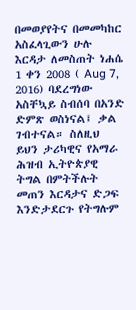በመወያየትና በመመካከር አስፈላጊውን ሁሉ እርዳታ ለመስጠት ነሐሴ 1 ቀን 2008 ( Aug 7, 2016) ባደረግነው አስቸኳይ ስብሰባ በአንድ ድምጽ ወስነናል፤ ቃል ገብተናል። ስለዚህ ይህን ታሪካዊና የአማራ ሕዝብ ኢትዮጵያዊ ትግል በምትችሉት መጠን እርዳታና ድጋፍ እንድታደርጉ የትግሉም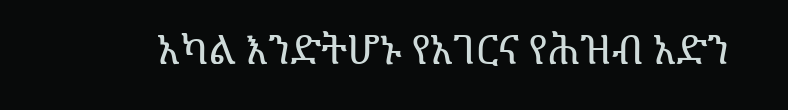አካል እንድትሆኑ የአገርና የሕዝብ አድን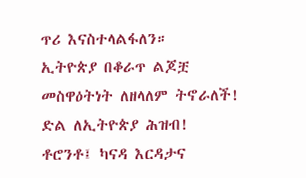ጥሪ እናስተላልፋለን።
ኢትዮጵያ በቆራጥ ልጆቿ መስዋዕትነት ለዘላለም ትኖራለች! ድል ለኢትዮጵያ ሕዝብ!
ቶሮንቶ፤ ካናዳ እርዳታና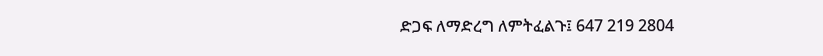ድጋፍ ለማድረግ ለምትፈልጉ፤ 647 219 2804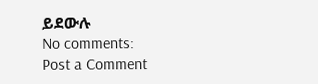ይደውሉ
No comments:
Post a Comment